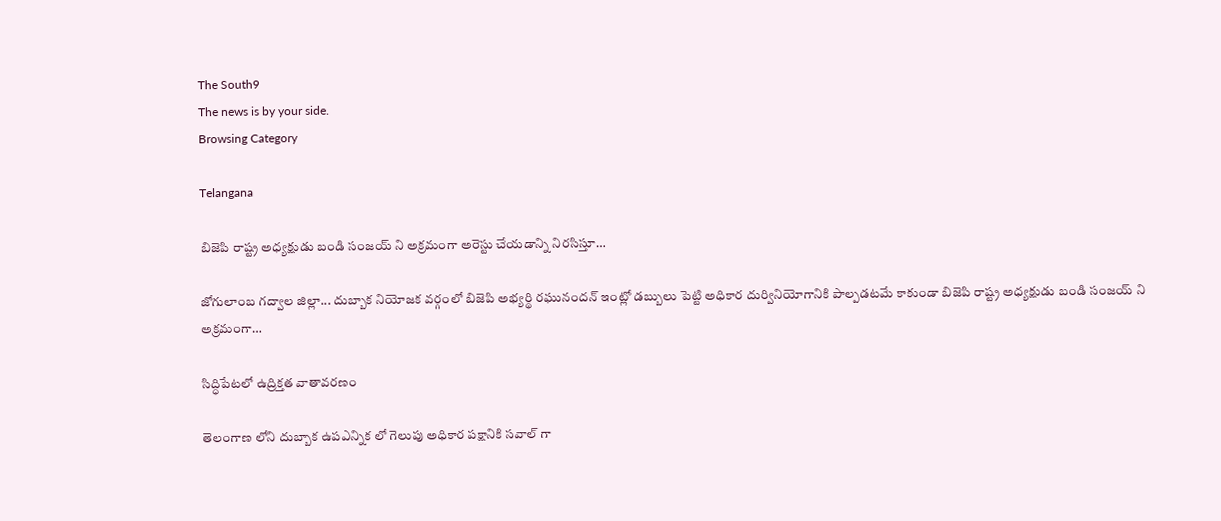The South9
The news is by your side.
Browsing Category

Telangana

బిజెపి రాష్ట్ర అధ్యక్షుడు బండి సంజయ్ ని అక్రమంగా అరెస్టు చేయడాన్ని నిరసిస్తూ…

జోగులాంబ గద్వాల జిల్లా... దుబ్బాక నియోజక వర్గంలో బిజెపి అభ్యర్థి రఘునందన్ ఇంట్లో డబ్బులు పెట్టి అధికార దుర్వినియోగానికి పాల్పడటమే కాకుండా బిజెపి రాష్ట్ర అధ్యక్షుడు బండి సంజయ్ ని అక్రమంగా…

సిద్ధిపేటలో ఉద్రిక్తత వాతావరణం

తెలంగాణ లోని దుబ్బాక ఉపఎన్నిక లో గెలుపు అధికార పక్షానికి సవాల్ గా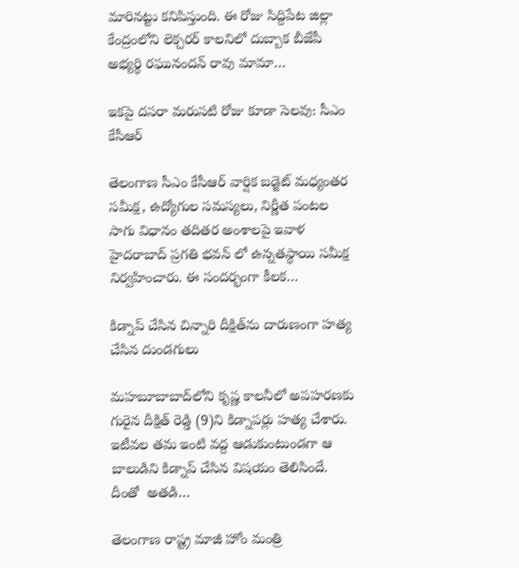మారినట్టు కనిపిస్తుంది. ఈ రోజు సిద్దిపేట జిల్లా కేంద్రంలోని లెక్చరర్ కాలనిలో దుబ్బాక బీజేపీ అభ్యర్థి రఘునందన్ రావు మామా…

ఇకపై దసరా మరుసటి రోజు కూడా సెలవు: సీఎం కేసీఆర్

తెలంగాణ సీఎం కేసీఆర్ వార్షిక బడ్జెట్ మధ్యంతర సమీక్ష, ఉద్యోగుల సమస్యలు, నిర్ణీత పంటల సాగు విధానం తదితర అంశాలపై ఇవాళ హైదరాబాద్ ప్రగతి భవన్ లో ఉన్నతస్థాయి సమీక్ష నిర్వహించారు. ఈ సందర్భంగా కీలక…

కిడ్నాప్ చేసిన చిన్నారి దీక్షిత్‌ను దారుణంగా హత్య చేసిన దుండగులు

మహబూబాబాద్‌లోని కృష్ణ కాలనీలో అపహరణకు గురైన దీక్షిత్ రెడ్డి (9)ని కిడ్నాపర్లు హత్య చేశారు. ఇటీవల తమ ఇంటి వద్ద ఆడుకుంటుండగా ఆ బాలుడిని కిడ్నాప్ చేసిన విషయం తెలిసిందే. దీంతో  అతడి…

తెలంగాణ రాష్ట్ర మాజీ హోం మంత్రి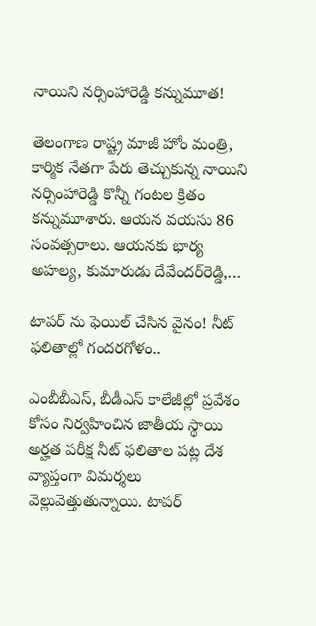నాయిని నర్సింహారెడ్డి కన్నుమూత!

తెలంగాణ రాష్ట్ర మాజీ హోం మంత్రి, కార్మిక నేతగా పేరు తెచ్చుకున్న నాయిని నర్సింహారెడ్డి కొన్నీ గంటల క్రితం కన్నుమూశారు. ఆయన వయసు 86 సంవత్సరాలు. ఆయనకు భార్య అహల్య, కుమారుడు దేవేందర్‌రెడ్డి,…

టాపర్ ను ఫెయిల్ చేసిన వైనం! నీట్ ఫలితాల్లో గందరగోళం..

ఎంబీబీఎస్, బీడీఎస్ కాలేజీల్లో ప్రవేశం కోసం నిర్వహించిన జాతీయ స్థాయి అర్హత పరీక్ష నీట్ ఫలితాల పట్ల దేశ వ్యాప్తంగా విమర్శలు వెల్లువెత్తుతున్నాయి. టాపర్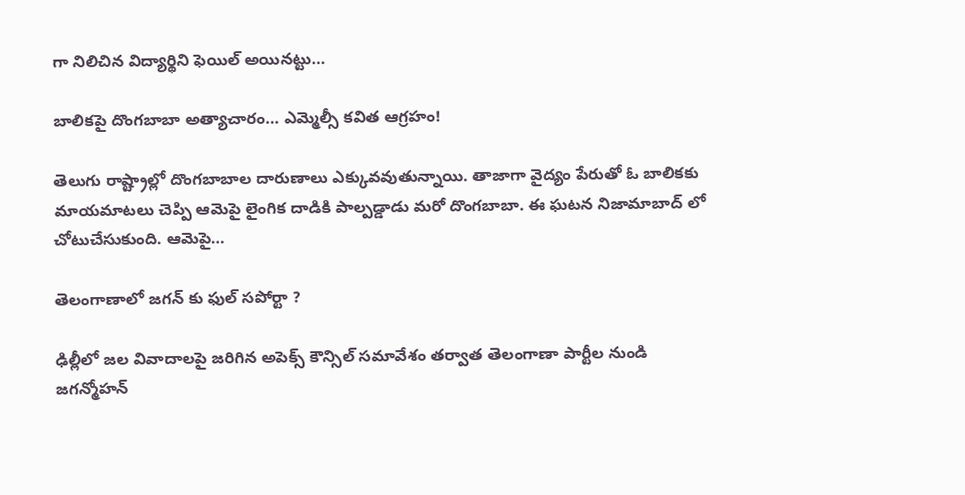గా నిలిచిన విద్యార్థిని ఫెయిల్ అయినట్టు…

బాలికపై దొంగబాబా అత్యాచారం… ఎమ్మెల్సీ కవిత ఆగ్రహం!

తెలుగు రాష్ట్రాల్లో దొంగబాబాల దారుణాలు ఎక్కువవుతున్నాయి. తాజాగా వైద్యం పేరుతో ఓ బాలికకు మాయమాటలు చెప్పి ఆమెపై లైంగిక దాడికి పాల్పడ్డాడు మరో దొంగబాబా. ఈ ఘటన నిజామాబాద్ లో చోటుచేసుకుంది. ఆమెపై…

తెలంగాణాలో జగన్ కు ఫుల్ సపోర్టా ?

ఢిల్లీలో జల వివాదాలపై జరిగిన అపెక్స్ కౌన్సిల్ సమావేశం తర్వాత తెలంగాణా పార్టీల నుండి జగన్మోహన్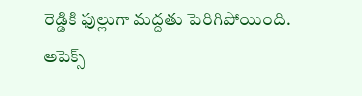రెడ్డికి ఫుల్లుగా మద్దతు పెరిగిపోయింది. అపెక్స్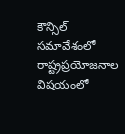కౌన్సిల్ సమావేశంలో రాష్ట్రప్రయోజనాల విషయంలో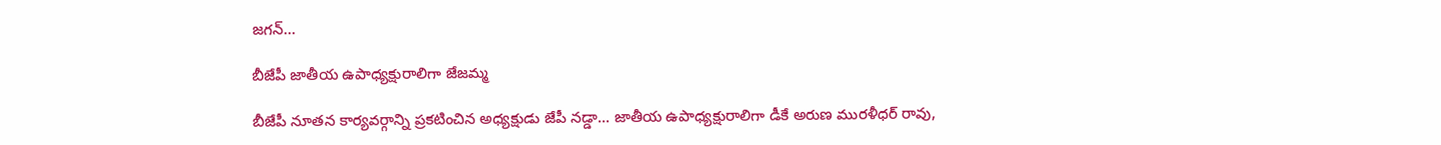జగన్…

బీజేపీ జాతీయ ఉపాధ్యక్షురాలిగా జేజమ్మ

బీజేపీ నూతన కార్యవర్గాన్ని ప్రకటించిన అధ్యక్షుడు జేపీ నడ్డా... జాతీయ ఉపాధ్యక్షురాలిగా డీకే అరుణ మురళీధర్ రావు,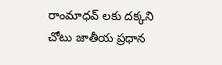రాంమాధవ్ లకు దక్కని చోటు జాతీయ ప్రధాన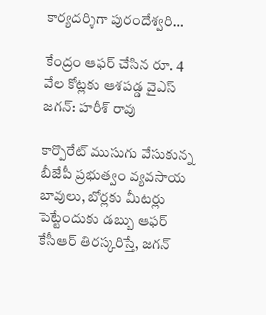కార్యదర్శిగా పురందేశ్వరి…

కేంద్రం ఆఫర్ చేసిన రూ. 4 వేల కోట్లకు ఆశపడ్డ వైఎస్ జగన్: హరీశ్ రావు

కార్పొరేట్ ముసుగు వేసుకున్న బీజేపీ ప్రభుత్వం వ్యవసాయ బావులు, బోర్లకు మీటర్లు పెట్టేందుకు డబ్బు ఆఫర్ కేసీఆర్ తిరస్కరిస్తే, జగన్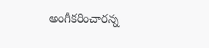అంగీకరించారన్న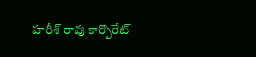హరీశ్ రావు కార్పొరేట్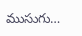ముసుగు…